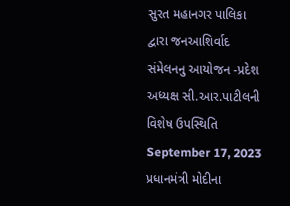સુરત મહાનગર પાલિકા દ્વારા જનઆશિર્વાદ સંમેલનનુ આયોજન -પ્રદેશ અધ્યક્ષ સી.આર.પાટીલની વિશેષ ઉપસ્થિતિ September 17, 2023
પ્રધાનમંત્રી મોદીના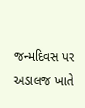જન્મદિવસ પર અડાલજ ખાતે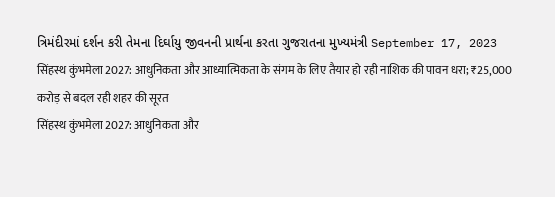ત્રિમંદીરમાં દર્શન કરી તેમના દિર્ઘાયુ જીવનની પ્રાર્થના કરતા ગુજરાતના મુખ્યમંત્રી September 17, 2023
सिंहस्थ कुंभमेला 2027: आधुनिकता और आध्यात्मिकता के संगम के लिए तैयार हो रही नाशिक की पावन धरा; ₹25,000 करोड़ से बदल रही शहर की सूरत
सिंहस्थ कुंभमेला 2027: आधुनिकता और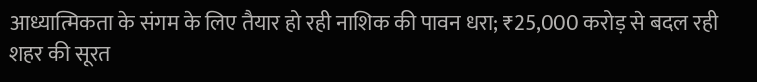आध्यात्मिकता के संगम के लिए तैयार हो रही नाशिक की पावन धरा; ₹25,000 करोड़ से बदल रही शहर की सूरत